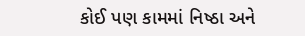કોઈ પણ કામમાં નિષ્ઠા અને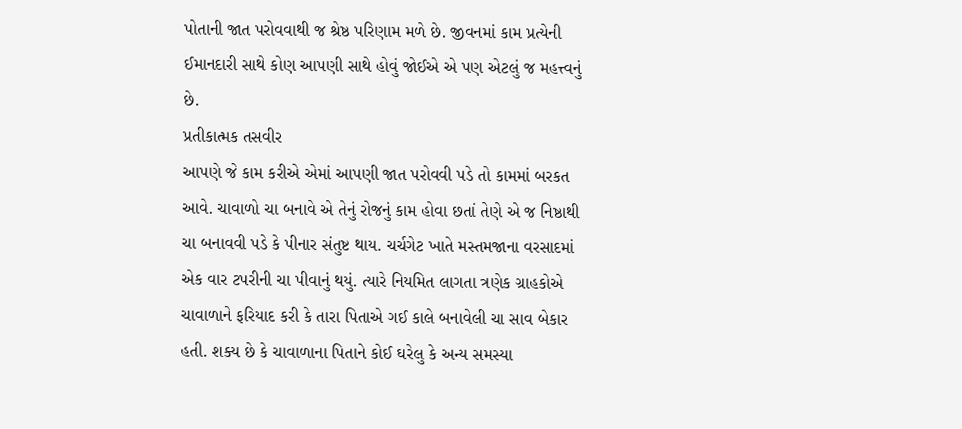પોતાની જાત પરોવવાથી જ શ્રેષ્ઠ પરિણામ મળે છે. જીવનમાં કામ પ્રત્યેની ઈમાનદારી સાથે કોણ આપણી સાથે હોવું જોઈએ એ પણ એટલું જ મહત્ત્વનું છે.
પ્રતીકાત્મક તસવીર
આપણે જે કામ કરીએ એમાં આપણી જાત પરોવવી પડે તો કામમાં બરકત આવે. ચાવાળો ચા બનાવે એ તેનું રોજનું કામ હોવા છતાં તેણે એ જ નિષ્ઠાથી ચા બનાવવી પડે કે પીનાર સંતુષ્ટ થાય. ચર્ચગેટ ખાતે મસ્તમજાના વરસાદમાં એક વાર ટપરીની ચા પીવાનું થયું. ત્યારે નિયમિત લાગતા ત્રણેક ગ્રાહકોએ ચાવાળાને ફરિયાદ કરી કે તારા પિતાએ ગઈ કાલે બનાવેલી ચા સાવ બેકાર હતી. શક્ય છે કે ચાવાળાના પિતાને કોઈ ઘરેલુ કે અન્ય સમસ્યા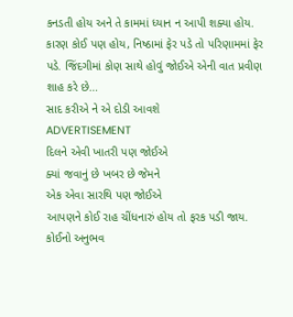કનડતી હોય અને તે કામમાં ધ્યાન ન આપી શક્યા હોય. કારણ કોઈ પણ હોય, નિષ્ઠામાં ફેર પડે તો પરિણામમાં ફેર પડે. જિંદગીમાં કોણ સાથે હોવું જોઈએ એની વાત પ્રવીણ શાહ કરે છે...
સાદ કરીએ ને એ દોડી આવશે
ADVERTISEMENT
દિલને એવી ખાતરી પણ જોઈએ
ક્યાં જવાનું છે ખબર છે જેમને
એક એવા સારથિ પણ જોઈએ
આપણને કોઈ રાહ ચીંધનારું હોય તો ફરક પડી જાય. કોઈનો અનુભવ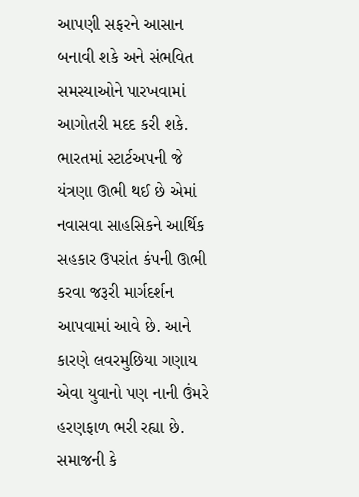આપણી સફરને આસાન બનાવી શકે અને સંભવિત સમસ્યાઓને પારખવામાં આગોતરી મદદ કરી શકે. ભારતમાં સ્ટાર્ટઅપની જે યંત્રણા ઊભી થઈ છે એમાં નવાસવા સાહસિકને આર્થિક સહકાર ઉપરાંત કંપની ઊભી કરવા જરૂરી માર્ગદર્શન આપવામાં આવે છે. આને કારણે લવરમુછિયા ગણાય એવા યુવાનો પણ નાની ઉંમરે હરણફાળ ભરી રહ્યા છે. સમાજની કે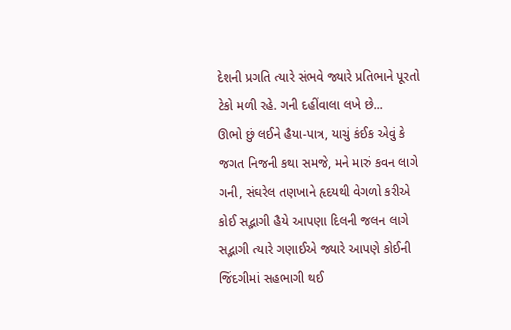દેશની પ્રગતિ ત્યારે સંભવે જ્યારે પ્રતિભાને પૂરતો ટેકો મળી રહે. ગની દહીંવાલા લખે છે...
ઊભો છું લઈને હૈયા-પાત્ર, યાચું કંઈક એવું કે
જગત નિજની કથા સમજે, મને મારું કવન લાગે
ગની, સંઘરેલ તણખાને હૃદયથી વેગળો કરીએ
કોઈ સદ્ભાગી હૈયે આપણા દિલની જલન લાગે
સદ્ભાગી ત્યારે ગણાઈએ જ્યારે આપણે કોઈની જિંદગીમાં સહભાગી થઈ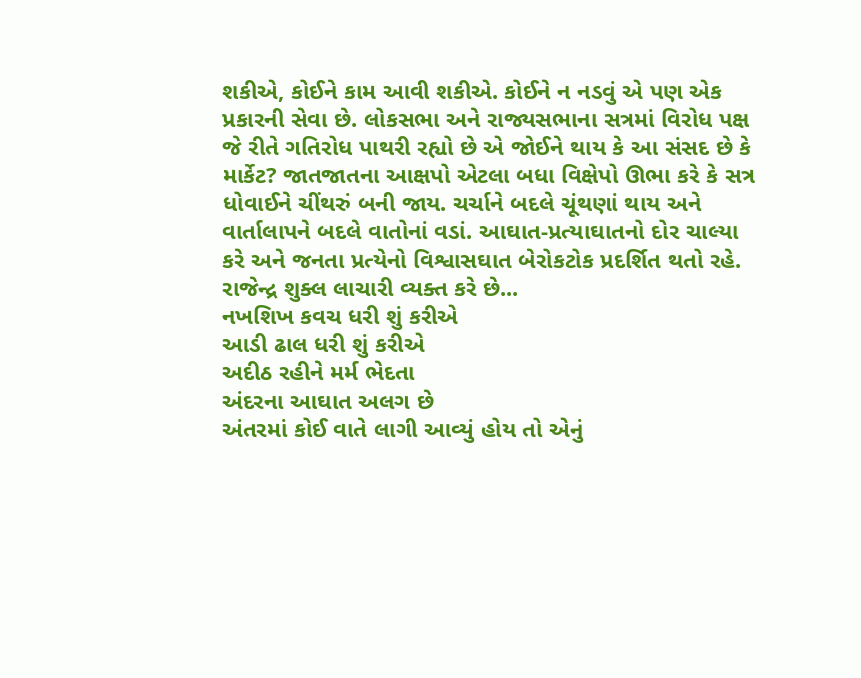શકીએ, કોઈને કામ આવી શકીએ. કોઈને ન નડવું એ પણ એક પ્રકારની સેવા છે. લોકસભા અને રાજ્યસભાના સત્રમાં વિરોધ પક્ષ જે રીતે ગતિરોધ પાથરી રહ્યો છે એ જોઈને થાય કે આ સંસદ છે કે માર્કેટ? જાતજાતના આક્ષપો એટલા બધા વિક્ષેપો ઊભા કરે કે સત્ર ધોવાઈને ચીંથરું બની જાય. ચર્ચાને બદલે ચૂંથણાં થાય અને વાર્તાલાપને બદલે વાતોનાં વડાં. આઘાત-પ્રત્યાઘાતનો દોર ચાલ્યા કરે અને જનતા પ્રત્યેનો વિશ્વાસઘાત બેરોકટોક પ્રદર્શિત થતો રહે. રાજેન્દ્ર શુક્લ લાચારી વ્યક્ત કરે છે...
નખશિખ કવચ ધરી શું કરીએ
આડી ઢાલ ધરી શું કરીએ
અદીઠ રહીને મર્મ ભેદતા
અંદરના આઘાત અલગ છે
અંતરમાં કોઈ વાતે લાગી આવ્યું હોય તો એનું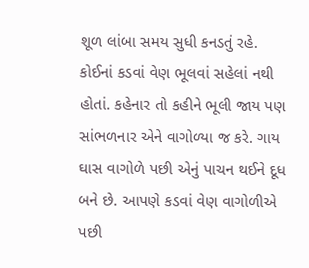શૂળ લાંબા સમય સુધી કનડતું રહે. કોઈનાં કડવાં વેણ ભૂલવાં સહેલાં નથી હોતાં. કહેનાર તો કહીને ભૂલી જાય પણ સાંભળનાર એને વાગોળ્યા જ કરે. ગાય ઘાસ વાગોળે પછી એનું પાચન થઈને દૂધ બને છે. આપણે કડવાં વેણ વાગોળીએ પછી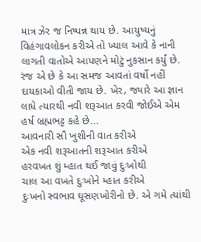માત્ર ઝેર જ નિષ્પન્ન થાય છે. આયુષ્યનું વિહંગાવલોકન કરીએ તો ખ્યાલ આવે કે નાની લાગતી વાતોએ આપણને મોટું નુકસાન કર્યું છે. રંજ એ છે કે આ સમજ આવતાં વર્ષો નહીં દાયકાઓ વીતી જાય છે. ખેર, જ્યારે આ જ્ઞાન લાધે ત્યારથી નવી શરૂઆત કરવી જોઈએ એમ હર્ષ બ્રહ્મભટ્ટ કહે છે...
આવનારી સૌ ખુશીની વાત કરીએ
એક નવી શરૂઆતની શરૂઆત કરીએ
હરવખત શું મ્હાત થઈ જાવું દુઃખોથી
ચાલ આ વખતે દુઃખોને મ્હાત કરીએ
દુઃખનો સ્વભાવ ઘૂસણખોરીનો છે. એ ગમે ત્યાંથી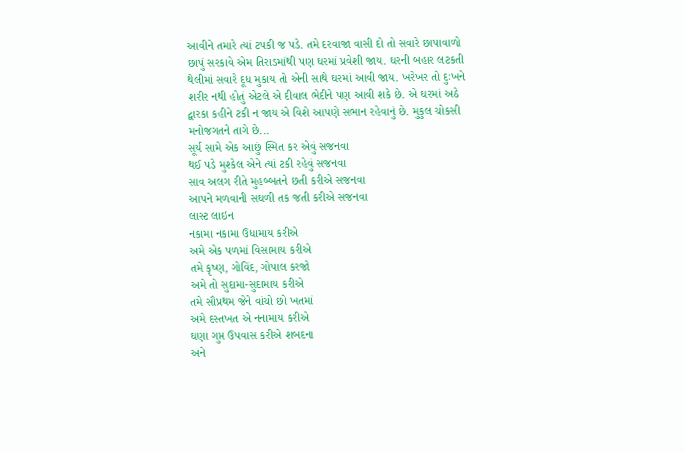આવીને તમારે ત્યાં ટપકી જ પડે. તમે દરવાજા વાસી દો તો સવારે છાપાવાળો છાપું સરકાવે એમ તિરાડમાંથી પણ ઘરમાં પ્રવેશી જાય. ઘરની બહાર લટકતી થેલીમાં સવારે દૂધ મુકાય તો એની સાથે ઘરમાં આવી જાય. ખરેખર તો દુઃખને શરીર નથી હોતું એટલે એ દીવાલ ભેદીને પણ આવી શકે છે. એ ઘરમાં અઠે દ્વારકા કહીને ટકી ન જાય એ વિશે આપણે સભાન રહેવાનું છે. મુકુલ ચોકસી મનોજગતને તાગે છે...
સૂર્ય સામે એક આછું સ્મિત કર એવું સજનવા
થઈ પડે મુશ્કેલ એને ત્યાં ટકી રહેવું સજનવા
સાવ અલગ રીતે મુહબ્બતને છતી કરીએ સજનવા
આપને મળવાની સઘળી તક જતી કરીએ સજનવા
લાસ્ટ લાઇન
નકામા નકામા ઉધામાય કરીએ
અમે એક પળમાં વિસામાય કરીએ
તમે કૃષ્ણ, ગોવિંદ, ગોપાલ કરજો
અમે તો સુદામા-સુદામાય કરીએ
તમે સૌપ્રથમ જેને વાંચો છો ખતમાં
અમે દસ્તખત એ નનામાય કરીએ
ઘણા ગુપ્ત ઉપવાસ કરીએ શબદના
અને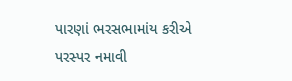પારણાં ભરસભામાંય કરીએ
પરસ્પર નમાવી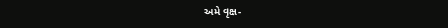અમે વૃક્ષ-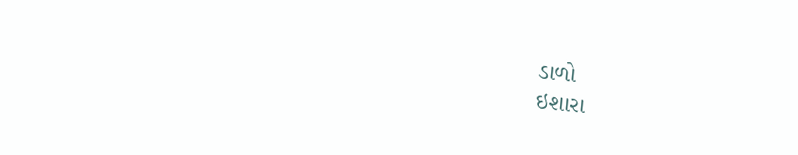ડાળો
ઇશારા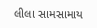લીલા સામસામાય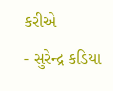કરીએ
- સુરેન્દ્ર કડિયા